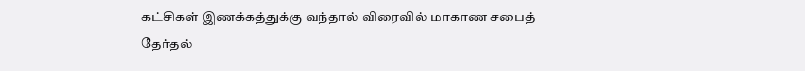கட்சிகள் இணக்கத்துக்கு வந்தால் விரைவில் மாகாண சபைத் தேர்தல்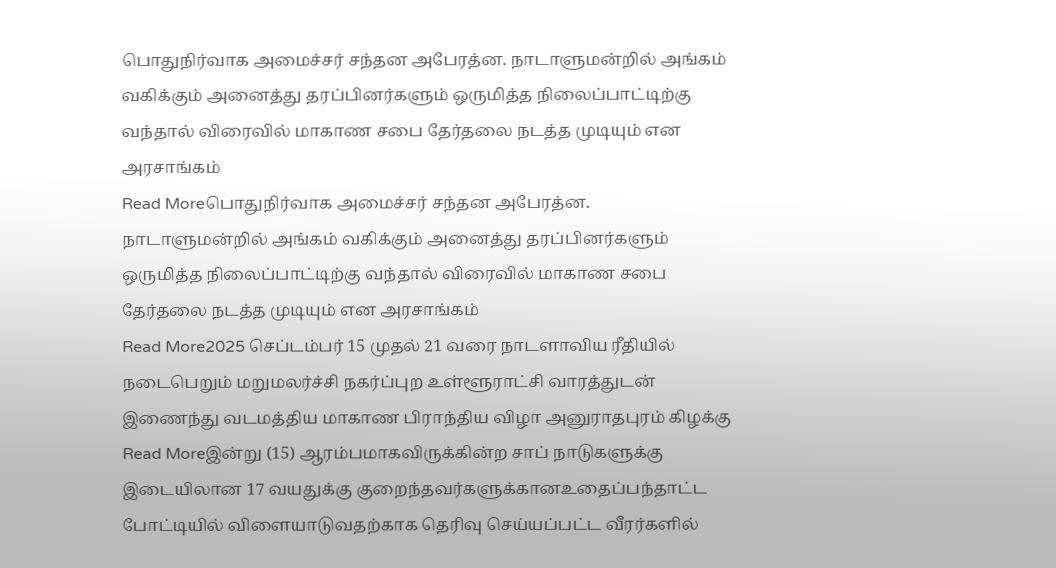பொதுநிர்வாக அமைச்சர் சந்தன அபேரத்ன. நாடாளுமன்றில் அங்கம் வகிக்கும் அனைத்து தரப்பினர்களும் ஒருமித்த நிலைப்பாட்டிற்கு வந்தால் விரைவில் மாகாண சபை தேர்தலை நடத்த முடியும் என அரசாங்கம்
Read Moreபொதுநிர்வாக அமைச்சர் சந்தன அபேரத்ன. நாடாளுமன்றில் அங்கம் வகிக்கும் அனைத்து தரப்பினர்களும் ஒருமித்த நிலைப்பாட்டிற்கு வந்தால் விரைவில் மாகாண சபை தேர்தலை நடத்த முடியும் என அரசாங்கம்
Read More2025 செப்டம்பர் 15 முதல் 21 வரை நாடளாவிய ரீதியில் நடைபெறும் மறுமலர்ச்சி நகர்ப்புற உள்ளூராட்சி வாரத்துடன் இணைந்து வடமத்திய மாகாண பிராந்திய விழா அனுராதபுரம் கிழக்கு
Read Moreஇன்று (15) ஆரம்பமாகவிருக்கின்ற சாப் நாடுகளுக்கு இடையிலான 17 வயதுக்கு குறைந்தவர்களுக்கானஉதைப்பந்தாட்ட போட்டியில் விளையாடுவதற்காக தெரிவு செய்யப்பட்ட வீரர்களில்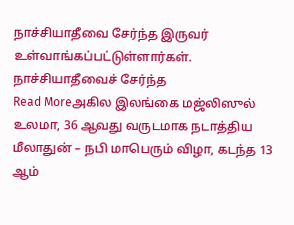நாச்சியாதீவை சேர்ந்த இருவர் உள்வாங்கப்பட்டுள்ளார்கள். நாச்சியாதீவைச் சேர்ந்த
Read Moreஅகில இலங்கை மஜ்லிஸுல் உலமா, 36 ஆவது வருடமாக நடாத்திய மீலாதுன் – நபி மாபெரும் விழா, கடந்த 13 ஆம்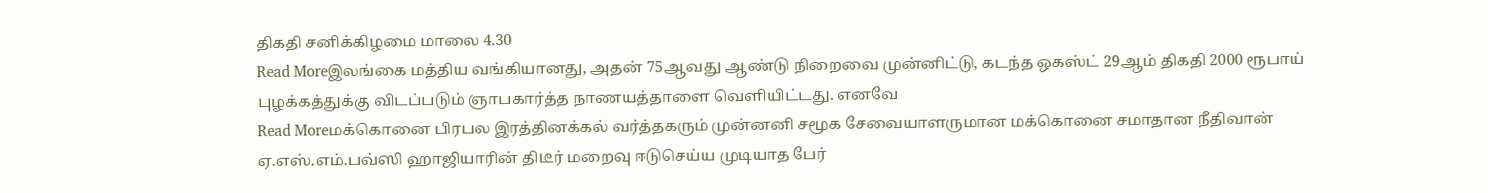திகதி சனிக்கிழமை மாலை 4.30
Read Moreஇலங்கை மத்திய வங்கியானது, அதன் 75ஆவது ஆண்டு நிறைவை முன்னிட்டு, கடந்த ஒகஸ்ட் 29ஆம் திகதி 2000 ரூபாய் புழக்கத்துக்கு விடப்படும் ஞாபகார்த்த நாணயத்தாளை வெளியிட்டது. எனவே
Read Moreமக்கொனை பிரபல இரத்தினக்கல் வர்த்தகரும் முன்னனி சமூக சேவையாளருமான மக்கொனை சமாதான நீதிவான் ஏ.எஸ்.எம்.பவ்ஸி ஹாஜியாரின் திடீர் மறைவு ஈடுசெய்ய முடியாத பேர்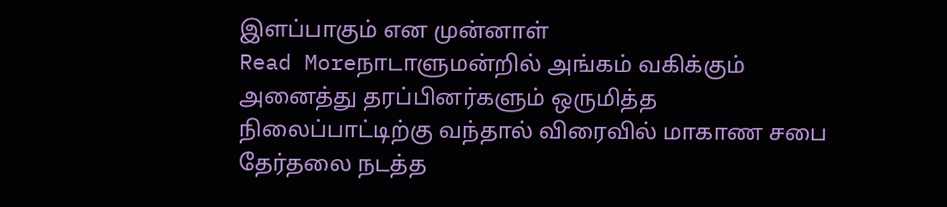இளப்பாகும் என முன்னாள்
Read Moreநாடாளுமன்றில் அங்கம் வகிக்கும் அனைத்து தரப்பினர்களும் ஒருமித்த நிலைப்பாட்டிற்கு வந்தால் விரைவில் மாகாண சபை தேர்தலை நடத்த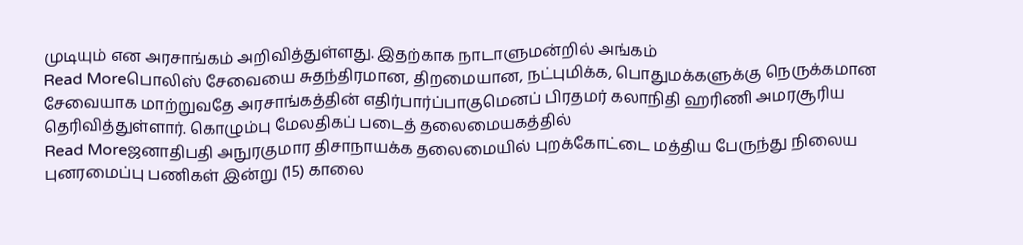முடியும் என அரசாங்கம் அறிவித்துள்ளது. இதற்காக நாடாளுமன்றில் அங்கம்
Read Moreபொலிஸ் சேவையை சுதந்திரமான, திறமையான, நட்புமிக்க, பொதுமக்களுக்கு நெருக்கமான சேவையாக மாற்றுவதே அரசாங்கத்தின் எதிர்பார்ப்பாகுமெனப் பிரதமர் கலாநிதி ஹரிணி அமரசூரிய தெரிவித்துள்ளார். கொழும்பு மேலதிகப் படைத் தலைமையகத்தில்
Read Moreஜனாதிபதி அநுரகுமார திசாநாயக்க தலைமையில் புறக்கோட்டை மத்திய பேருந்து நிலைய புனரமைப்பு பணிகள் இன்று (15) காலை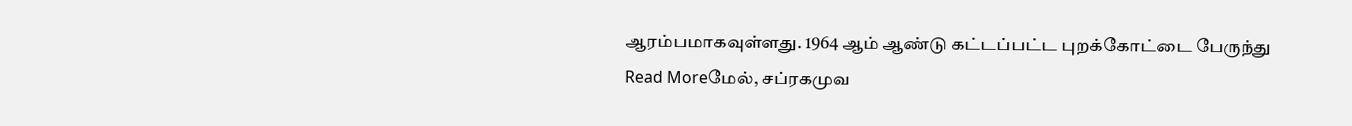ஆரம்பமாகவுள்ளது. 1964 ஆம் ஆண்டு கட்டப்பட்ட புறக்கோட்டை பேருந்து
Read Moreமேல், சப்ரகமுவ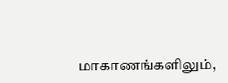மாகாணங்களிலும்,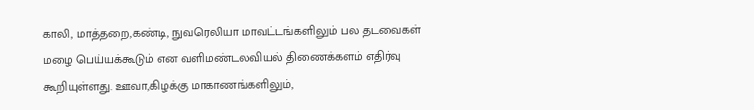காலி, மாத்தறை,கண்டி, நுவரெலியா மாவட்டங்களிலும் பல தடவைகள் மழை பெய்யக்கூடும் என வளிமண்டலவியல் திணைக்களம் எதிர்வு கூறியுள்ளது. ஊவா,கிழக்கு மாகாணங்களிலும்,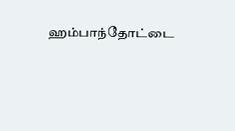ஹம்பாந்தோட்டை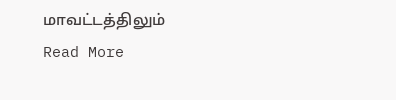மாவட்டத்திலும்
Read More